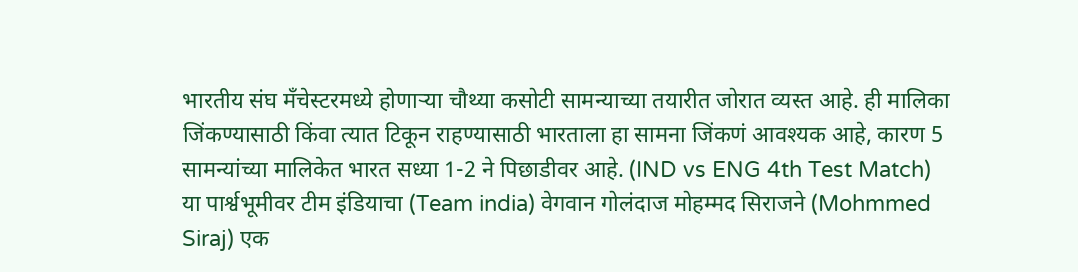भारतीय संघ मॅंचेस्टरमध्ये होणाऱ्या चौथ्या कसोटी सामन्याच्या तयारीत जोरात व्यस्त आहे. ही मालिका जिंकण्यासाठी किंवा त्यात टिकून राहण्यासाठी भारताला हा सामना जिंकणं आवश्यक आहे, कारण 5 सामन्यांच्या मालिकेत भारत सध्या 1-2 ने पिछाडीवर आहे. (IND vs ENG 4th Test Match)
या पार्श्वभूमीवर टीम इंडियाचा (Team india) वेगवान गोलंदाज मोहम्मद सिराजने (Mohmmed Siraj) एक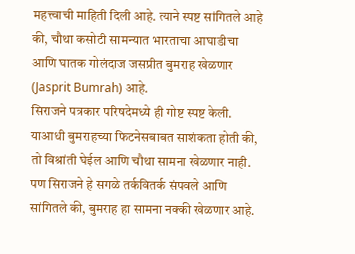महत्त्वाची माहिती दिली आहे. त्याने स्पष्ट सांगितले आहे की, चौथा कसोटी सामन्यात भारताचा आघाडीचा आणि घातक गोलंदाज जसप्रीत बुमराह खेळणार (Jasprit Bumrah) आहे.
सिराजने पत्रकार परिषदेमध्ये ही गोष्ट स्पष्ट केली. याआधी बुमराहच्या फिटनेसबाबत साशंकता होती की, तो विश्रांती घेईल आणि चौथा सामना खेळणार नाही. पण सिराजने हे सगळे तर्कवितर्क संपवले आणि सांगितले की, बुमराह हा सामना नक्की खेळणार आहे.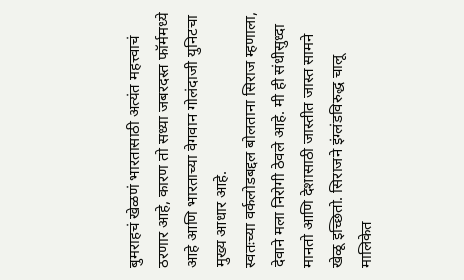बुमराहचं खेळणं भारतासाठी अत्यंत महत्त्वाचं ठरणार आहे, कारण तो सध्या जबरदस्त फॉर्ममध्ये आहे आणि भारताच्या वेगवान गोलंदाजी युनिटचा मुख्य आधार आहे.
स्वतःच्या वर्कलोडबद्दल बोलताना सिराज म्हणाला, देवाने मला निरोगी ठेवले आहे. मी ही संधीसुध्दा मानतो आणि देशासाठी जास्तीत जास्त सामने खेळू इच्छितो. सिराजने इंग्लंडविरुद्ध चालू मालिकेत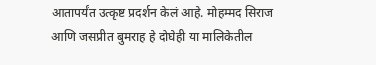आतापर्यंत उत्कृष्ट प्रदर्शन केलं आहे. मोहम्मद सिराज आणि जसप्रीत बुमराह हे दोघेही या मालिकेतील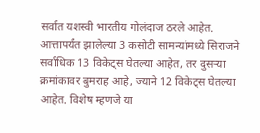सर्वात यशस्वी भारतीय गोलंदाज ठरले आहेत.
आत्तापर्यंत झालेल्या 3 कसोटी सामन्यांमध्ये सिराजने सर्वाधिक 13 विकेट्स घेतल्या आहेत, तर दुसऱ्या क्रमांकावर बुमराह आहे, ज्याने 12 विकेट्स घेतल्या आहेत. विशेष म्हणजे या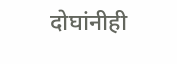दोघांनीही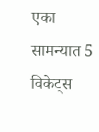एका सामन्यात 5 विकेट्स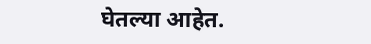घेतल्या आहेत.